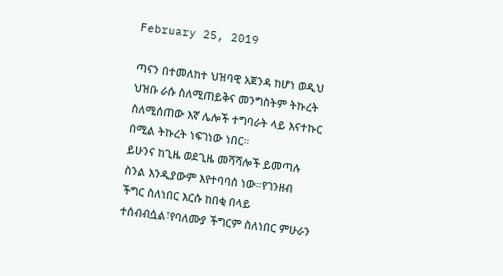February 25, 2019

ጣናን በተመለከተ ህዝባዊ አጀንዳ ከሆነ ወዲህ ህዝቡ ራሱ ስለሚጠይቅና መንግስትም ትኩረት ስለሚሰጠው እኛ ሌሎች ተግባራት ላይ እናተኩር በሚል ትኩረት ነፍገነው ነበር።
ይሁንና ከጊዜ ወደጊዜ መሻሻሎች ይመጣሉ ስንል እንዲያውም እየተባባሰ ነው።የገንዘብ ችግር ስለነበር እርሱ ከበቂ በላይ ተሰብብሷል፣የባለሙያ ችግርም ስለነበር ምሁራን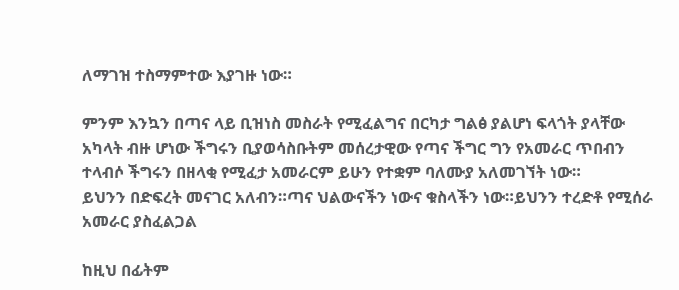ለማገዝ ተስማምተው እያገዙ ነው።

ምንም እንኳን በጣና ላይ ቢዝነስ መስራት የሚፈልግና በርካታ ግልፅ ያልሆነ ፍላጎት ያላቸው አካላት ብዙ ሆነው ችግሩን ቢያወሳስቡትም መሰረታዊው የጣና ችግር ግን የአመራር ጥበብን ተላብሶ ችግሩን በዘላቂ የሚፈታ አመራርም ይሁን የተቋም ባለሙያ አለመገኘት ነው።
ይህንን በድፍረት መናገር አለብን።ጣና ህልውናችን ነውና ቁስላችን ነው።ይህንን ተረድቶ የሚሰራ አመራር ያስፈልጋል

ከዚህ በፊትም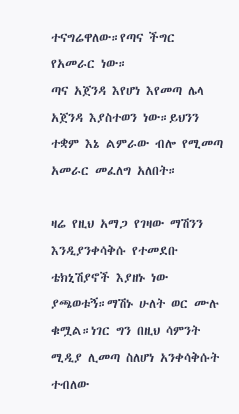ተናግሬዋለው።የጣና ችግር የአመራር ነው።
ጣና አጀንዳ እየሆነ እየመጣ ሌላ አጀንዳ እያስተወን ነው።ይህንን ተቋም እኔ ልምራው ብሎ የሚመጣ አመራር መፈለግ አለበት።

ዛሬ የዚህ አማጋ የገዛው ማሽንን እንዲያንቀሳቅሱ የተመደቡ ቴክኒሽያኖች እያዘኑ ነው ያጫወቱኝ።ማሽኑ ሁለት ወር ሙሉ ቁሟል።ነገር ግን በዚህ ሳምንት ሚዲያ ሊመጣ ስለሆነ አንቀሳቅሱት ተብለው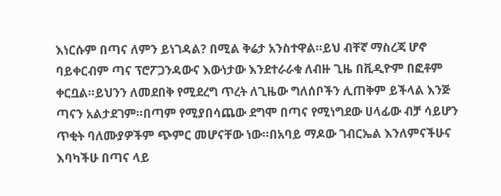እነርሱም በጣና ለምን ይነገዳል? በሚል ቅሬታ አንስተዋል።ይህ ብቸኛ ማስረጃ ሆኖ ባይቀርብም ጣና ፕሮፖጋንዳውና እውነታው እንደተራራቁ ለብዙ ጊዜ በቪዲዮም በፎቶም ቀርቧል።ይህንን ለመደበቅ የሚደረግ ጥረት ለጊዜው ግለሰቦችን ሊጠቅም ይችላል እንጅ ጣናን አልታደገም።በጣም የሚያበሳጨው ደግሞ በጣና የሚነግደው ሀላፊው ብቻ ሳይሆን ጥቂት ባለሙያዎችም ጭምር መሆናቸው ነው።በአባይ ማዶው ገብርኤል እንለምናችሁና እባካችሁ በጣና ላይ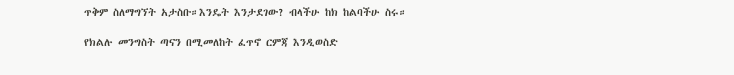ጥቅም ስለማግኘት አታስቡ።እንዴት እንታደገው? ብላችሁ ከክ ከልባችሁ ስሩ።

የክልሉ መንግስት ጣናን በሚመለከት ፈጥኖ ርምጃ እንዲወስድ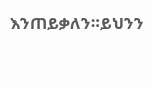እንጠይቃለን።ይህንን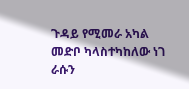ጉዳይ የሚመራ አካል መድቦ ካላስተካከለው ነገ ራሱን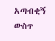አጣብቂኝ ውስጥ